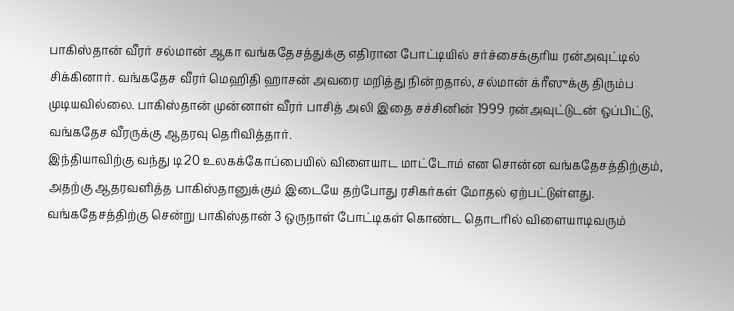பாகிஸ்தான் வீரர் சல்மான் ஆகா வங்கதேசத்துக்கு எதிரான போட்டியில் சர்ச்சைக்குரிய ரன்அவுட்டில் சிக்கினார். வங்கதேச வீரர் மெஹிதி ஹாசன் அவரை மறித்து நின்றதால், சல்மான் க்ரீஸுக்கு திரும்ப முடியவில்லை. பாகிஸ்தான் முன்னாள் வீரர் பாசித் அலி இதை சச்சினின் 1999 ரன்அவுட்டுடன் ஒப்பிட்டு, வங்கதேச வீரருக்கு ஆதரவு தெரிவித்தார்.
இந்தியாவிற்கு வந்து டி20 உலகக்கோப்பையில் விளையாட மாட்டோம் என சொன்ன வங்கதேசத்திற்கும், அதற்கு ஆதரவளித்த பாகிஸ்தானுக்கும் இடையே தற்போது ரசிகர்கள் மோதல் ஏற்பட்டுள்ளது.
வங்கதேசத்திற்கு சென்று பாகிஸ்தான் 3 ஒருநாள் போட்டிகள் கொண்ட தொடரில் விளையாடிவரும்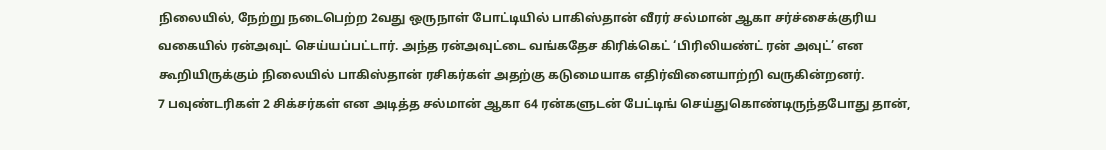நிலையில், நேற்று நடைபெற்ற 2வது ஒருநாள் போட்டியில் பாகிஸ்தான் வீரர் சல்மான் ஆகா சர்ச்சைக்குரிய வகையில் ரன்அவுட் செய்யப்பட்டார். அந்த ரன்அவுட்டை வங்கதேச கிரிக்கெட் ‘பிரிலியண்ட் ரன் அவுட்’ என கூறியிருக்கும் நிலையில் பாகிஸ்தான் ரசிகர்கள் அதற்கு கடுமையாக எதிர்வினையாற்றி வருகின்றனர்.
7 பவுண்டரிகள் 2 சிக்சர்கள் என அடித்த சல்மான் ஆகா 64 ரன்களுடன் பேட்டிங் செய்துகொண்டிருந்தபோது தான்,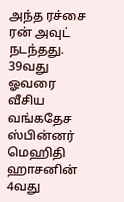அந்த ரச்சை ரன் அவுட் நடந்தது. 39வது ஓவரை வீசிய வங்கதேச ஸ்பின்னர் மெஹிதி ஹாசனின் 4வது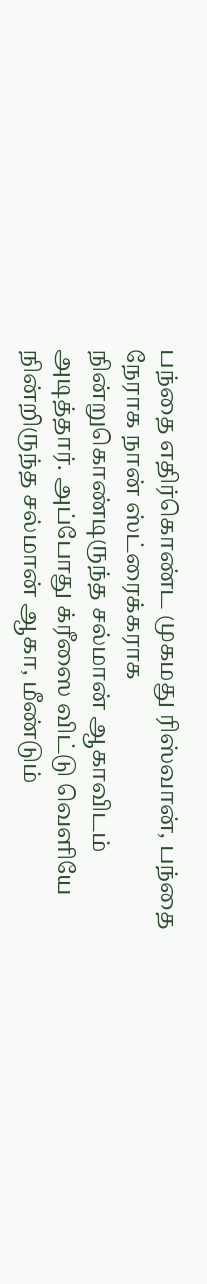பந்தை எதிர்கொண்ட முகமது ரிஸ்வான், பந்தை நேராக நான் ஸ்ட்ரைக்கராக நின்றுகொண்டிருந்த சல்மான் ஆகாவிடம் அடித்தார். அப்போது க்ரீஸை விட்டு வெளியே நின்றிருந்த சல்மான் ஆகா, மீண்டும்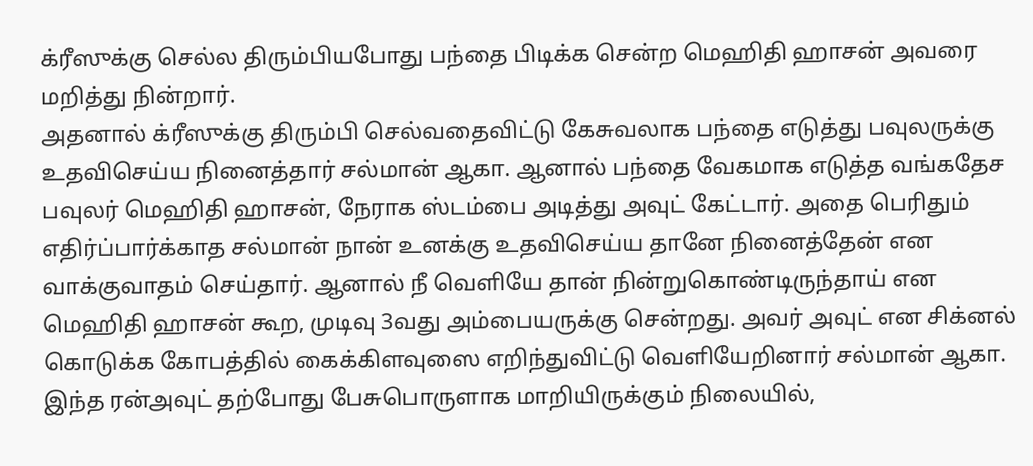க்ரீஸுக்கு செல்ல திரும்பியபோது பந்தை பிடிக்க சென்ற மெஹிதி ஹாசன் அவரை மறித்து நின்றார்.
அதனால் க்ரீஸுக்கு திரும்பி செல்வதைவிட்டு கேசுவலாக பந்தை எடுத்து பவுலருக்கு உதவிசெய்ய நினைத்தார் சல்மான் ஆகா. ஆனால் பந்தை வேகமாக எடுத்த வங்கதேச பவுலர் மெஹிதி ஹாசன், நேராக ஸ்டம்பை அடித்து அவுட் கேட்டார். அதை பெரிதும் எதிர்ப்பார்க்காத சல்மான் நான் உனக்கு உதவிசெய்ய தானே நினைத்தேன் என வாக்குவாதம் செய்தார். ஆனால் நீ வெளியே தான் நின்றுகொண்டிருந்தாய் என மெஹிதி ஹாசன் கூற, முடிவு 3வது அம்பையருக்கு சென்றது. அவர் அவுட் என சிக்னல் கொடுக்க கோபத்தில் கைக்கிளவுஸை எறிந்துவிட்டு வெளியேறினார் சல்மான் ஆகா.
இந்த ரன்அவுட் தற்போது பேசுபொருளாக மாறியிருக்கும் நிலையில்,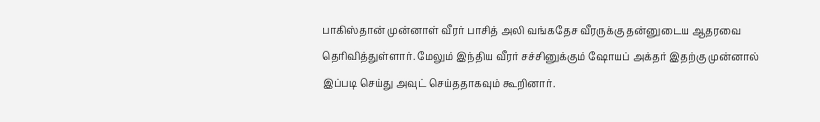பாகிஸ்தான் முன்னாள் வீரர் பாசித் அலி வங்கதேச வீரருக்கு தன்னுடைய ஆதரவை தெரிவித்துள்ளார். மேலும் இந்திய வீரர் சச்சினுக்கும் ஷோயப் அக்தர் இதற்கு முன்னால் இப்படி செய்து அவுட் செய்ததாகவும் கூறினார்.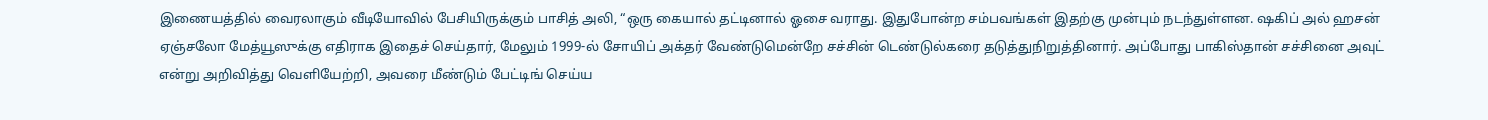இணையத்தில் வைரலாகும் வீடியோவில் பேசியிருக்கும் பாசித் அலி, “ஒரு கையால் தட்டினால் ஓசை வராது. இதுபோன்ற சம்பவங்கள் இதற்கு முன்பும் நடந்துள்ளன. ஷகிப் அல் ஹசன் ஏஞ்சலோ மேத்யூஸுக்கு எதிராக இதைச் செய்தார், மேலும் 1999-ல் சோயிப் அக்தர் வேண்டுமென்றே சச்சின் டெண்டுல்கரை தடுத்துநிறுத்தினார். அப்போது பாகிஸ்தான் சச்சினை அவுட் என்று அறிவித்து வெளியேற்றி, அவரை மீண்டும் பேட்டிங் செய்ய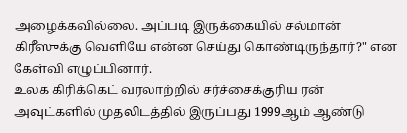அழைக்கவில்லை. அப்படி இருக்கையில் சல்மான் கிரீஸுக்கு வெளியே என்ன செய்து கொண்டிருந்தார்?" என கேள்வி எழுப்பினார்.
உலக கிரிக்கெட் வரலாற்றில் சர்ச்சைக்குரிய ரன் அவுட்களில் முதலிடத்தில் இருப்பது 1999ஆம் ஆண்டு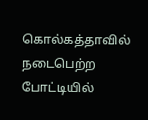கொல்கத்தாவில் நடைபெற்ற போட்டியில்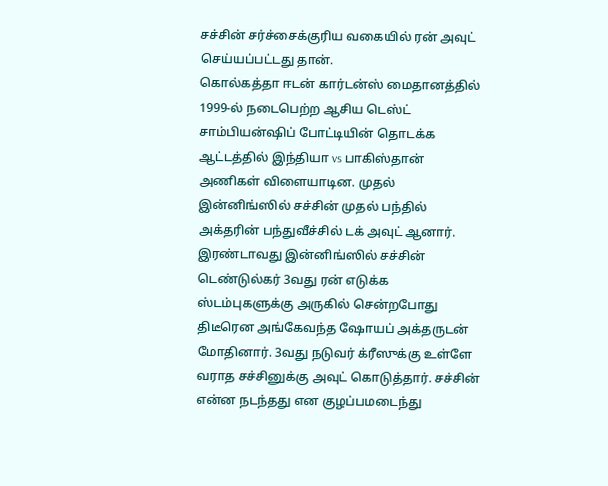சச்சின் சர்ச்சைக்குரிய வகையில் ரன் அவுட் செய்யப்பட்டது தான்.
கொல்கத்தா ஈடன் கார்டன்ஸ் மைதானத்தில் 1999-ல் நடைபெற்ற ஆசிய டெஸ்ட் சாம்பியன்ஷிப் போட்டியின் தொடக்க ஆட்டத்தில் இந்தியா vs பாகிஸ்தான் அணிகள் விளையாடின. முதல் இன்னிங்ஸில் சச்சின் முதல் பந்தில் அக்தரின் பந்துவீச்சில் டக் அவுட் ஆனார். இரண்டாவது இன்னிங்ஸில் சச்சின் டெண்டுல்கர் 3வது ரன் எடுக்க ஸ்டம்புகளுக்கு அருகில் சென்றபோது திடீரென அங்கேவந்த ஷோயப் அக்தருடன் மோதினார். 3வது நடுவர் க்ரீஸுக்கு உள்ளே வராத சச்சினுக்கு அவுட் கொடுத்தார். சச்சின் என்ன நடந்தது என குழப்பமடைந்து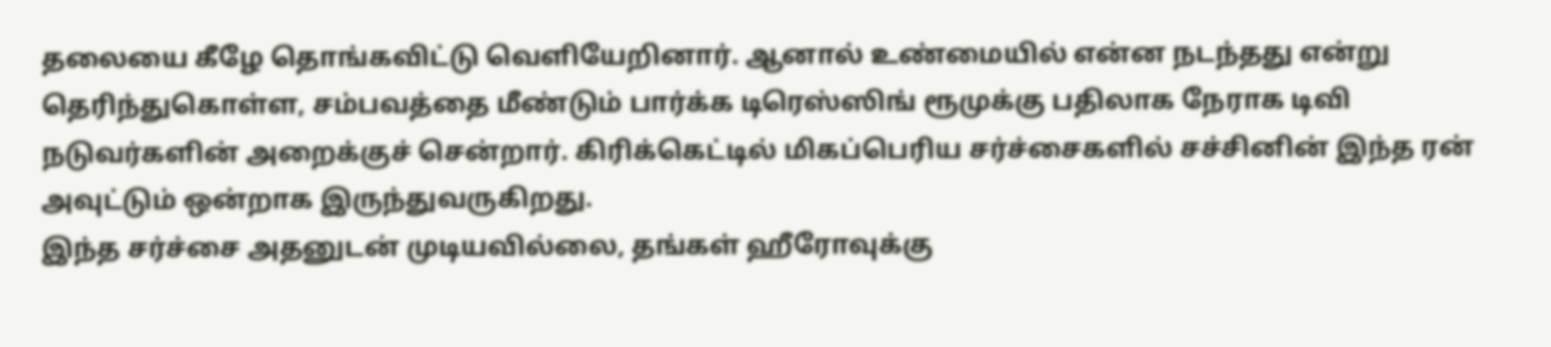தலையை கீழே தொங்கவிட்டு வெளியேறினார். ஆனால் உண்மையில் என்ன நடந்தது என்று தெரிந்துகொள்ள, சம்பவத்தை மீண்டும் பார்க்க டிரெஸ்ஸிங் ரூமுக்கு பதிலாக நேராக டிவி நடுவர்களின் அறைக்குச் சென்றார். கிரிக்கெட்டில் மிகப்பெரிய சர்ச்சைகளில் சச்சினின் இந்த ரன் அவுட்டும் ஒன்றாக இருந்துவருகிறது.
இந்த சர்ச்சை அதனுடன் முடியவில்லை, தங்கள் ஹீரோவுக்கு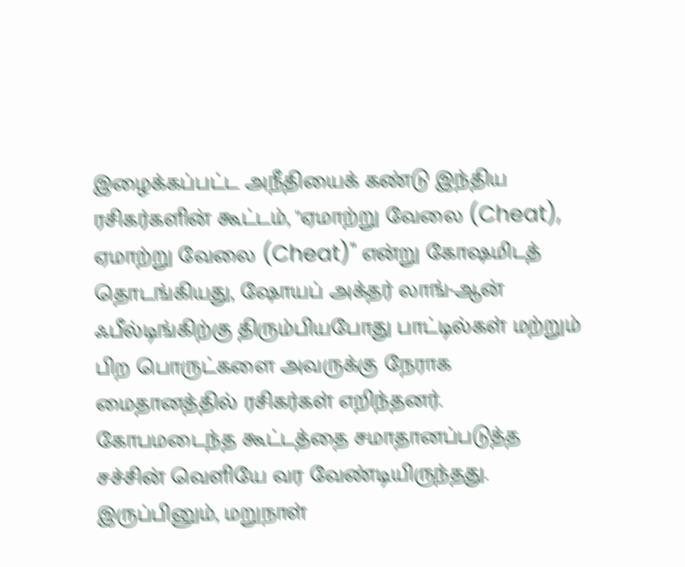இழைக்கப்பட்ட அநீதியைக் கண்டு இந்திய ரசிகர்களின் கூட்டம், "ஏமாற்று வேலை (Cheat), ஏமாற்று வேலை (Cheat)" என்று கோஷமிடத் தொடங்கியது, ஷோயப் அக்தர் லாங்-ஆன் ஃபீல்டிங்கிற்கு திரும்பியபோது பாட்டில்கள் மற்றும் பிற பொருட்களை அவருக்கு நேராக மைதானத்தில் ரசிகர்கள் எறிந்தனர். கோபமடைந்த கூட்டத்தை சமாதானப்படுத்த சச்சின் வெளியே வர வேண்டியிருந்தது. இருப்பினும், மறுநாள்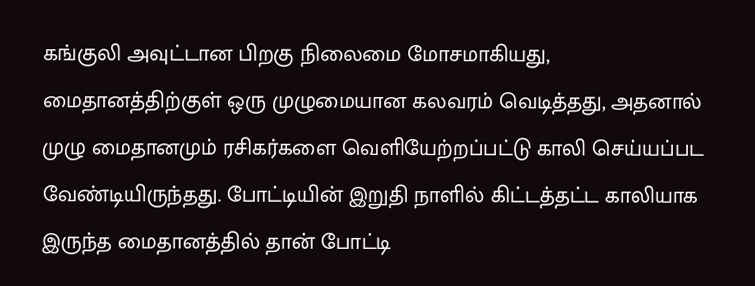கங்குலி அவுட்டான பிறகு நிலைமை மோசமாகியது, மைதானத்திற்குள் ஒரு முழுமையான கலவரம் வெடித்தது, அதனால் முழு மைதானமும் ரசிகர்களை வெளியேற்றப்பட்டு காலி செய்யப்பட வேண்டியிருந்தது. போட்டியின் இறுதி நாளில் கிட்டத்தட்ட காலியாக இருந்த மைதானத்தில் தான் போட்டி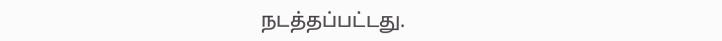நடத்தப்பட்டது.